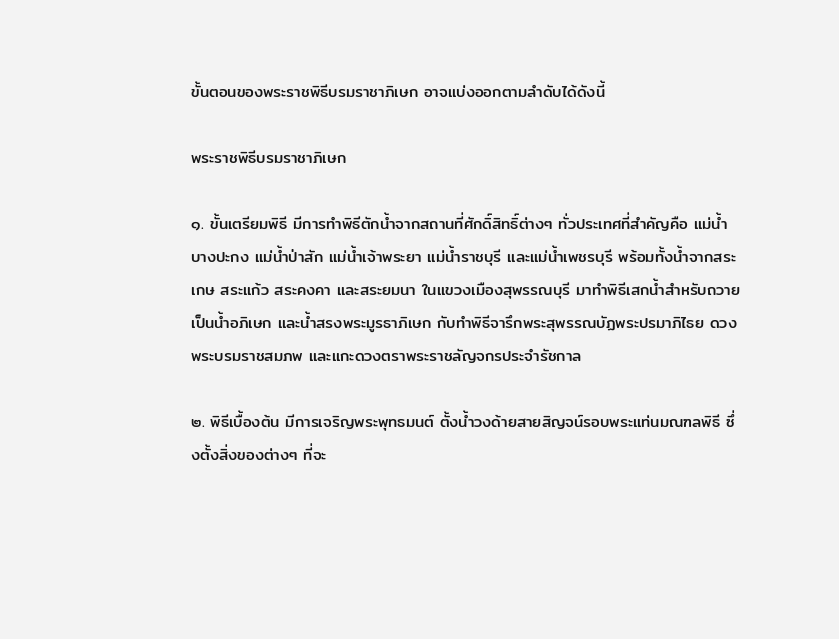ขั้นตอนของพระราชพิธีบรมราชาภิเษก อาจแบ่งออกตามลำดับได้ดังนี้

พระราชพิธีบรมราชาภิเษก

๑. ขั้นเตรียมพิธี มีการทำพิธีตักน้ำจากสถานที่ศักดิ์สิทธิ์ต่างๆ ทั่วประเทศที่สำคัญคือ แม่น้ำบางปะกง แม่น้ำป่าสัก แม่น้ำเจ้าพระยา แม่น้ำราชบุรี และแม่น้ำเพชรบุรี พร้อมทั้งน้ำจากสระเกษ สระแก้ว สระคงคา และสระยมนา ในแขวงเมืองสุพรรณบุรี มาทำพิธีเสกน้ำสำหรับถวายเป็นน้ำอภิเษก และน้ำสรงพระมูรธาภิเษก กับทำพิธีจารึกพระสุพรรณบัฏพระปรมาภิไธย ดวงพระบรมราชสมภพ และแกะดวงตราพระราชลัญจกรประจำรัชกาล

๒. พิธีเบื้องต้น มีการเจริญพระพุทธมนต์ ตั้งน้ำวงด้ายสายสิญจน์รอบพระแท่นมณฑลพิธี ซึ่งตั้งสิ่งของต่างๆ ที่จะ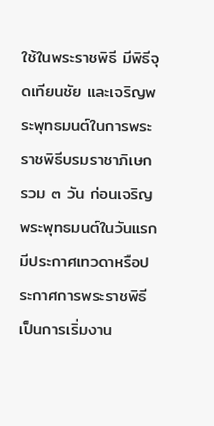ใช้ในพระราชพิธี มีพิธีจุดเทียนชัย และเจริญพระพุทธมนต์ในการพระราชพิธีบรมราชาภิเษกรวม ๓ วัน ก่อนเจริญพระพุทธมนต์ในวันแรก มีประกาศเทวดาหรือประกาศการพระราชพิธีเป็นการเริ่มงาน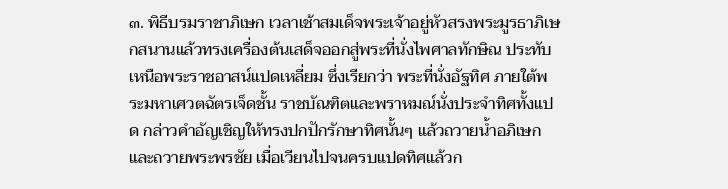๓. พิธีบรมราชาภิเษก เวลาเช้าสมเด็จพระเจ้าอยู่หัวสรงพระมูรธาภิเษกสนานแล้วทรงเครื่องต้นเสด็จออกสู่พระที่นั่งไพศาลทักษิณ ประทับเหนือพระราชอาสน์แปดเหลี่ยม ซึ่งเรียกว่า พระที่นั่งอัฐทิศ ภายใต้พระมหาเศวตฉัตรเจ็ดชั้น ราชบัณฑิตและพราหมณ์นั่งประจำทิศทั้งแปด กล่าวคำอัญเชิญให้ทรงปกปักรักษาทิศนั้นๆ แล้วถวายน้ำอภิเษกและถวายพระพรชัย เมื่อเวียนไปจนครบแปดทิศแล้วก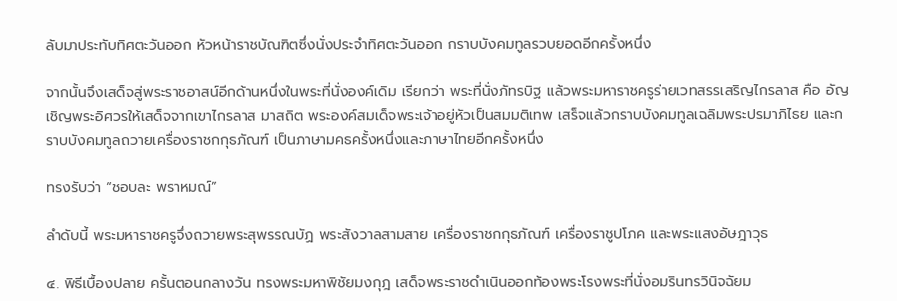ลับมาประทับทิศตะวันออก หัวหน้าราชบัณฑิตซึ่งนั่งประจำทิศตะวันออก กราบบังคมทูลรวบยอดอีกครั้งหนึ่ง

จากนั้นจึงเสด็จสู่พระราชอาสน์อีกด้านหนึ่งในพระที่นั่งองค์เดิม เรียกว่า พระที่นั่งภัทรบิฐ แล้วพระมหาราชครูร่ายเวทสรรเสริญไกรลาส คือ อัญเชิญพระอิศวรให้เสด็จจากเขาไกรลาส มาสถิต พระองค์สมเด็จพระเจ้าอยู่หัวเป็นสมมติเทพ เสร็จแล้วกราบบังคมทูลเฉลิมพระปรมาภิไธย และกราบบังคมทูลถวายเครื่องราชกกุธภัณฑ์ เป็นภาษามคธครั้งหนึ่งและภาษาไทยอีกครั้งหนึ่ง

ทรงรับว่า “ชอบละ พราหมณ์”

ลำดับนี้ พระมหาราชครูจึ่งถวายพระสุพรรณบัฏ พระสังวาลสามสาย เครื่องราชกกุธภัณฑ์ เครื่องราชูปโภค และพระแสงอัษฎาวุธ

๔. พิธีเบื้องปลาย ครั้นตอนกลางวัน ทรงพระมหาพิชัยมงกุฎ เสด็จพระราชดำเนินออกท้องพระโรงพระที่นั่งอมรินทรวินิจฉัยม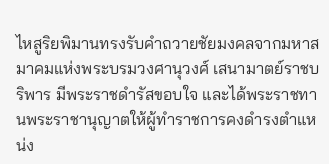ไหสูริยพิมานทรงรับคำถวายชัยมงคลจากมหาสมาคมแห่งพระบรมวงศานุวงศ์ เสนามาตย์ราชบริพาร มีพระราชดำรัสขอบใจ และได้พระราชทานพระราชานุญาตให้ผู้ทำราชการคงดำรงตำแหน่ง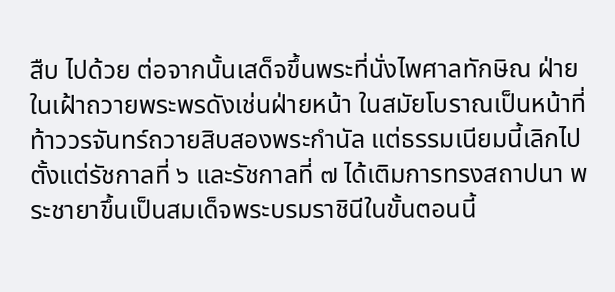สืบ ไปด้วย ต่อจากนั้นเสด็จขึ้นพระที่นั่งไพศาลทักษิณ ฝ่ายในเฝ้าถวายพระพรดังเช่นฝ่ายหน้า ในสมัยโบราณเป็นหน้าที่ท้าววรจันทร์ถวายสิบสองพระกำนัล แต่ธรรมเนียมนี้เลิกไปตั้งแต่รัชกาลที่ ๖ และรัชกาลที่ ๗ ได้เติมการทรงสถาปนา พระชายาขึ้นเป็นสมเด็จพระบรมราชินีในขั้นตอนนี้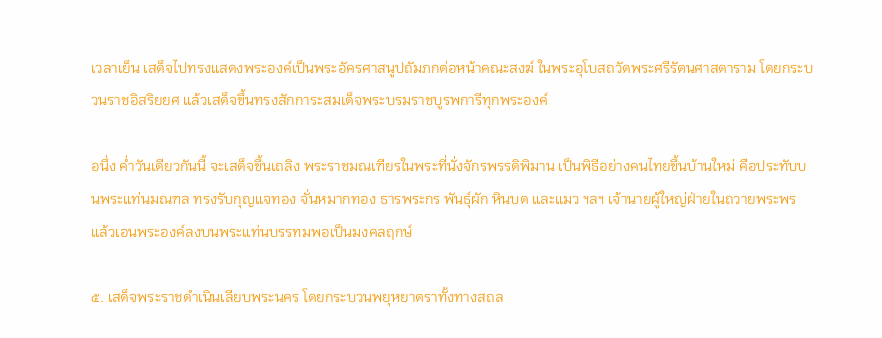เวลาเย็น เสด็จไปทรงแสดงพระองค์เป็นพระอัครศาสนูปถัมภกต่อหน้าคณะสงฆ์ ในพระอุโบสถวัดพระศรีรัตนศาสดาราม โดยกระบวนราชอิสริยยศ แล้วเสด็จขึ้นทรงสักการะสมเด็จพระบรมราชบูรพการีทุกพระองค์

อนึ่ง ค่ำวันเดียวกันนี้ จะเสด็จขึ้นเถลิง พระราชมณเฑียรในพระที่นั่งจักรพรรดิพิมาน เป็นพิธีอย่างคนไทยขึ้นบ้านใหม่ คือประทับบนพระแท่นมณฑล ทรงรับกุญแจทอง จั่นหมากทอง ธารพระกร พันธุ์ผัก หินบด และแมว ฯลฯ เจ้านายผู้ใหญ่ฝ่ายในถวายพระพร แล้วเอนพระองค์ลงบนพระแท่นบรรทมพอเป็นมงคลฤกษ์

๕. เสด็จพระราชดำเนินเลียบพระนคร โดยกระบวนพยุหยาตราทั้งทางสถล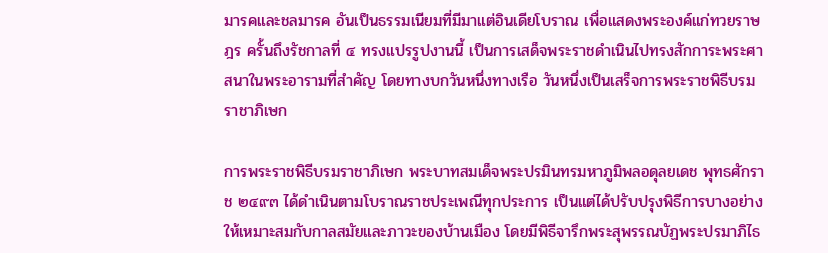มารคและชลมารค อันเป็นธรรมเนียมที่มีมาแต่อินเดียโบราณ เพื่อแสดงพระองค์แก่ทวยราษฎร ครั้นถึงรัชกาลที่ ๔ ทรงแปรรูปงานนี้ เป็นการเสด็จพระราชดำเนินไปทรงสักการะพระศาสนาในพระอารามที่สำคัญ โดยทางบกวันหนึ่งทางเรือ วันหนึ่งเป็นเสร็จการพระราชพิธีบรมราชาภิเษก

การพระราชพิธีบรมราชาภิเษก พระบาทสมเด็จพระปรมินทรมหาภูมิพลอดุลยเดช พุทธศักราช ๒๔๙๓ ได้ดำเนินตามโบราณราชประเพณีทุกประการ เป็นแต่ได้ปรับปรุงพิธีการบางอย่าง ให้เหมาะสมกับกาลสมัยและภาวะของบ้านเมือง โดยมีพิธีจารึกพระสุพรรณบัฏพระปรมาภิไธ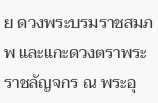ย ดวงพระบรมราชสมภพ และแกะดวงตราพระราชลัญจกร ณ พระอุ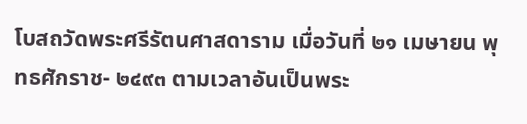โบสถวัดพระศรีรัตนศาสดาราม เมื่อวันที่ ๒๑ เมษายน พุทธศักราช- ๒๔๙๓ ตามเวลาอันเป็นพระ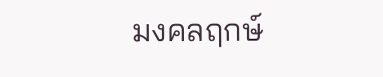มงคลฤกษ์